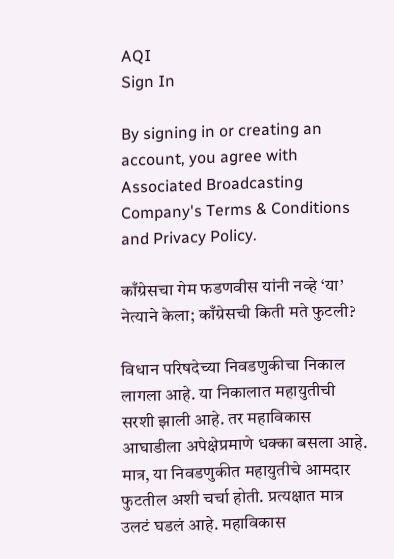AQI
Sign In

By signing in or creating an account, you agree with Associated Broadcasting Company's Terms & Conditions and Privacy Policy.

काँग्रेसचा गेम फडणवीस यांनी नव्हे ‘या’ नेत्याने केला; काँग्रेसची किती मते फुटली?

विधान परिषदेच्या निवडणुकीचा निकाल लागला आहे. या निकालात महायुतीची सरशी झाली आहे. तर महाविकास आघाडीला अपेक्षेप्रमाणे धक्का बसला आहे. मात्र, या निवडणुकीत महायुतीचे आमदार फुटतील अशी चर्चा होती. प्रत्यक्षात मात्र उलटं घडलं आहे. महाविकास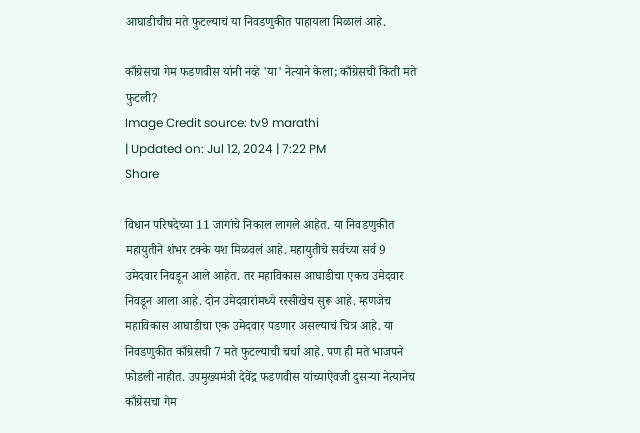आघाडीचीच मते फुटल्याचं या निवडणुकीत पाहायला मिळालं आहे.

काँग्रेसचा गेम फडणवीस यांनी नव्हे 'या' नेत्याने केला; काँग्रेसची किती मते फुटली?
Image Credit source: tv9 marathi
| Updated on: Jul 12, 2024 | 7:22 PM
Share

विधान परिषदेच्या 11 जागांचे निकाल लागले आहेत. या निवडणुकीत महायुतीने शंभर टक्के यश मिळवलं आहे. महायुतीचे सर्वच्या सर्व 9 उमेदवार निवडून आले आहेत. तर महाविकास आघाडीचा एकच उमेदवार निवडून आला आहे. दोन उमेदवारांमध्ये रस्सीखेच सुरू आहे. म्हणजेच महाविकास आघाडीचा एक उमेदवार पडणार असल्याचं चित्र आहे. या निवडणुकीत काँग्रेसची 7 मते फुटल्याची चर्चा आहे. पण ही मते भाजपने फोडली नाहीत. उपमुख्यमंत्री देवेंद्र फडणवीस यांच्याऐवजी दुसऱ्या नेत्यानेच काँग्रेसचा गेम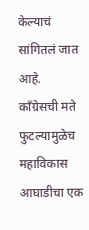केल्याचं सांगितलं जात आहे. काँग्रेसची मते फुटल्यामुळेच महाविकास आघाडीचा एक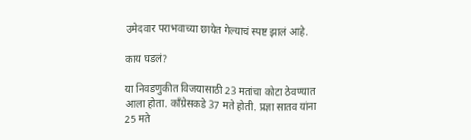उमेदवार पराभवाच्या छायेत गेल्याचं स्पष्ट झालं आहे.

काय घडलं?

या निवडणुकीत विजयासाठी 23 मतांचा कोटा ठेवण्यात आला होता. काँग्रेसकडे 37 मते होती. प्रज्ञा सातव यांना 25 मते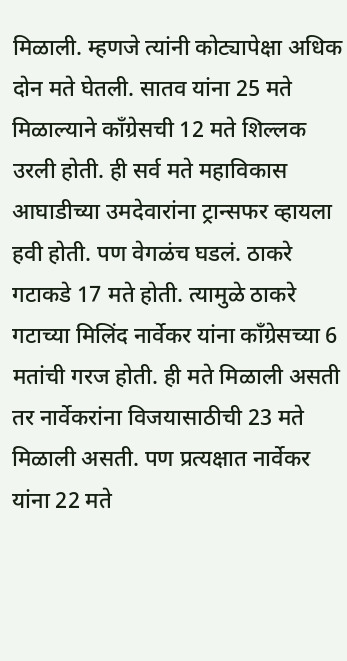मिळाली. म्हणजे त्यांनी कोट्यापेक्षा अधिक दोन मते घेतली. सातव यांना 25 मते मिळाल्याने काँग्रेसची 12 मते शिल्लक उरली होती. ही सर्व मते महाविकास आघाडीच्या उमदेवारांना ट्रान्सफर व्हायला हवी होती. पण वेगळंच घडलं. ठाकरे गटाकडे 17 मते होती. त्यामुळे ठाकरे गटाच्या मिलिंद नार्वेकर यांना काँग्रेसच्या 6 मतांची गरज होती. ही मते मिळाली असती तर नार्वेकरांना विजयासाठीची 23 मते मिळाली असती. पण प्रत्यक्षात नार्वेकर यांना 22 मते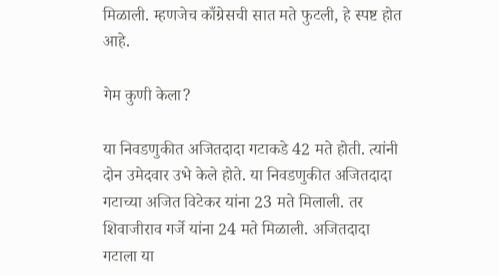मिळाली. म्हणजेच काँग्रेसची सात मते फुटली, हे स्पष्ट होत आहे.

गेम कुणी केला?

या निवडणुकीत अजितदादा गटाकडे 42 मते होती. त्यांनी दोन उमेदवार उभे केले होते. या निवडणुकीत अजितदादा गटाच्या अजित विटेकर यांना 23 मते मिलाली. तर शिवाजीराव गर्जे यांना 24 मते मिळाली. अजितदादा गटाला या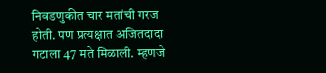निवडणुकीत चार मतांची गरज होती. पण प्रत्यक्षात अजितदादा गटाला 47 मते मिळाली. म्हणजे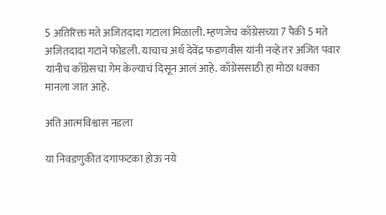5 अतिरिक्त मते अजितदादा गटाला मिळाली. म्हणजेच काँग्रेसच्या 7 पैकी 5 मते अजितदादा गटाने फोडली. याचाच अर्थ देवेंद्र फडणवीस यांनी नव्हे तर अजित पवार यांनीच काँग्रेसचा गेम केल्याचं दिसून आलं आहे. काँग्रेससाठी हा मोठा धक्का मानला जात आहे.

अति आत्मविश्वास नडला

या निवडणुकीत दगाफटका होऊ नये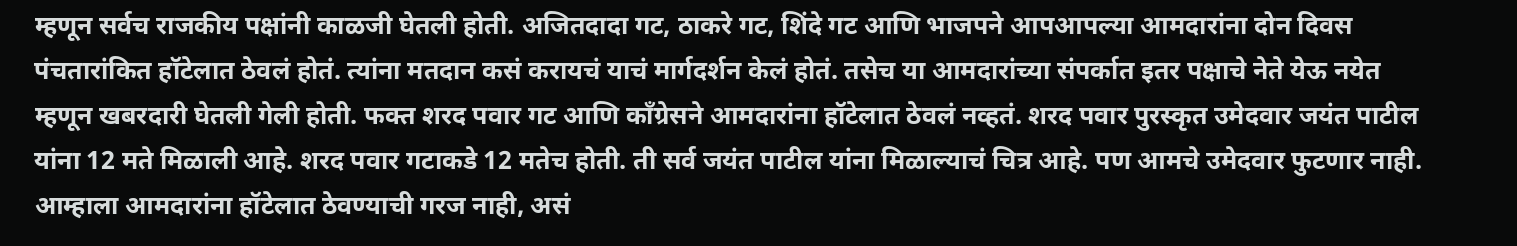म्हणून सर्वच राजकीय पक्षांनी काळजी घेतली होती. अजितदादा गट, ठाकरे गट, शिंदे गट आणि भाजपने आपआपल्या आमदारांना दोन दिवस पंचतारांकित हॉटेलात ठेवलं होतं. त्यांना मतदान कसं करायचं याचं मार्गदर्शन केलं होतं. तसेच या आमदारांच्या संपर्कात इतर पक्षाचे नेते येऊ नयेत म्हणून खबरदारी घेतली गेली होती. फक्त शरद पवार गट आणि काँग्रेसने आमदारांना हॉटेलात ठेवलं नव्हतं. शरद पवार पुरस्कृत उमेदवार जयंत पाटील यांना 12 मते मिळाली आहे. शरद पवार गटाकडे 12 मतेच होती. ती सर्व जयंत पाटील यांना मिळाल्याचं चित्र आहे. पण आमचे उमेदवार फुटणार नाही. आम्हाला आमदारांना हॉटेलात ठेवण्याची गरज नाही, असं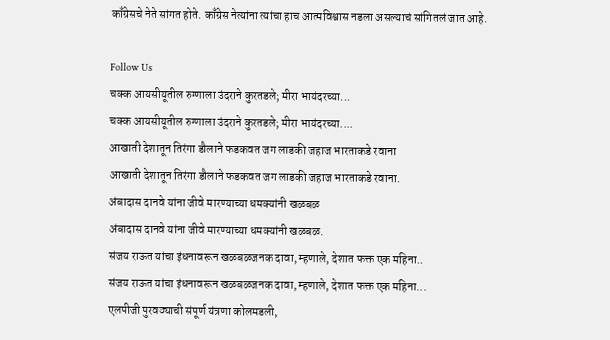काँग्रेसचे नेते सांगत होते. काँग्रेस नेत्यांना त्यांचा हाच आत्मविश्वास नडला असल्याचं सांगितलं जात आहे.

Follow Us
चक्क आयसीयूतील रुग्णाला उंदराने कुरतडले; मीरा भायंदरच्या...
चक्क आयसीयूतील रुग्णाला उंदराने कुरतडले; मीरा भायंदरच्या....
आखाती देशातून तिरंगा डौलाने फडकवत जग लाडकी जहाज भारताकडे रवाना
आखाती देशातून तिरंगा डौलाने फडकवत जग लाडकी जहाज भारताकडे रवाना.
अंबादास दानवे यांना जीवे मारण्याच्या धमक्यांनी खळबळ
अंबादास दानवे यांना जीवे मारण्याच्या धमक्यांनी खळबळ.
संजय राऊत यांचा इंधनावरून खळबळजनक दावा, म्हणाले, देशात फक्त एक महिना..
संजय राऊत यांचा इंधनावरून खळबळजनक दावा, म्हणाले, देशात फक्त एक महिना...
एलपीजी पुरवठ्याची संपूर्ण यंत्रणा कोलमडली,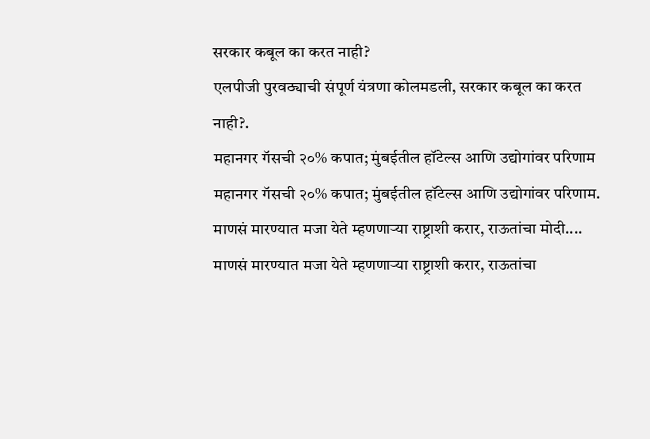सरकार कबूल का करत नाही?
एलपीजी पुरवठ्याची संपूर्ण यंत्रणा कोलमडली, सरकार कबूल का करत नाही?.
महानगर गॅसची २०% कपात; मुंबईतील हॉटेल्स आणि उद्योगांवर परिणाम
महानगर गॅसची २०% कपात; मुंबईतील हॉटेल्स आणि उद्योगांवर परिणाम.
माणसं मारण्यात मजा येते म्हणणाऱ्या राष्ट्राशी करार, राऊतांचा मोदी....
माणसं मारण्यात मजा येते म्हणणाऱ्या राष्ट्राशी करार, राऊतांचा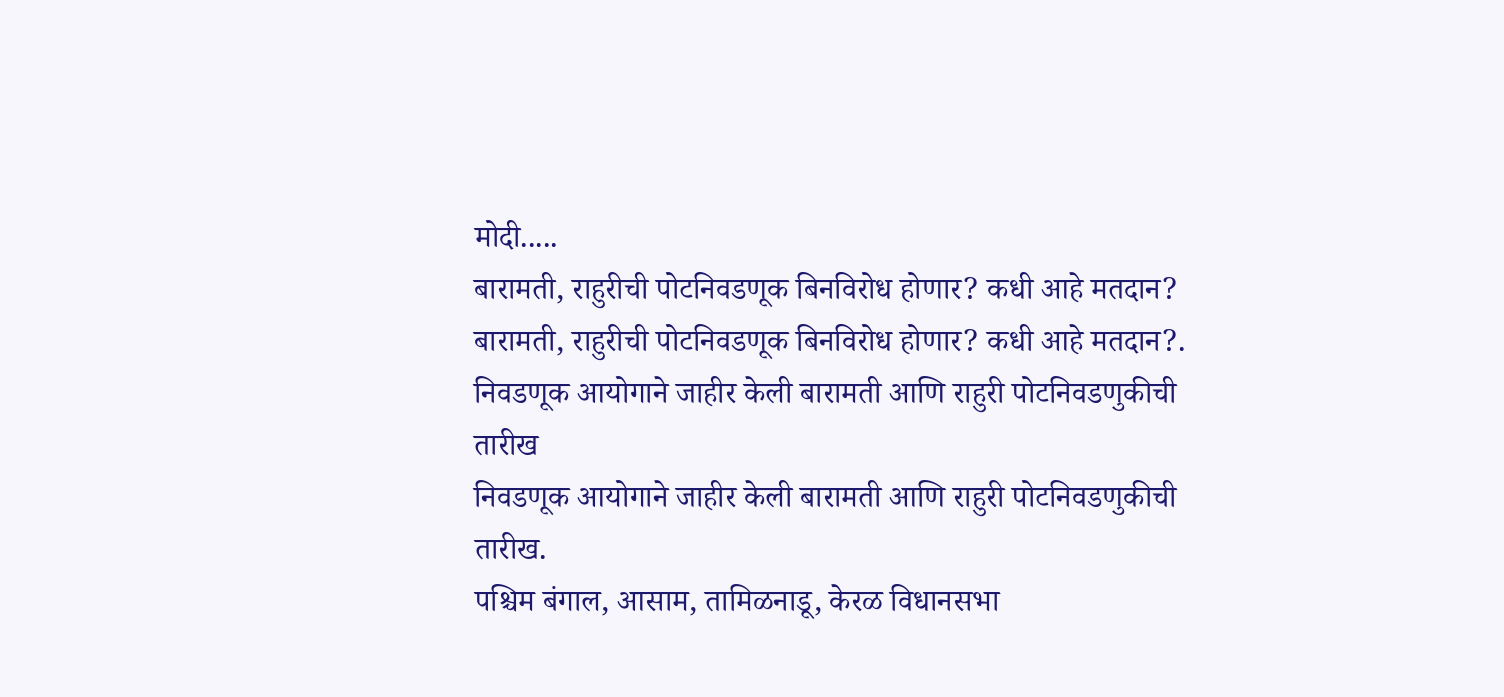मोदी.....
बारामती, राहुरीची पोटनिवडणूक बिनविरोध होणार? कधी आहे मतदान?
बारामती, राहुरीची पोटनिवडणूक बिनविरोध होणार? कधी आहे मतदान?.
निवडणूक आयोगाने जाहीर केली बारामती आणि राहुरी पोटनिवडणुकीची तारीख
निवडणूक आयोगाने जाहीर केली बारामती आणि राहुरी पोटनिवडणुकीची तारीख.
पश्चिम बंगाल, आसाम, तामिळनाडू, केरळ विधानसभा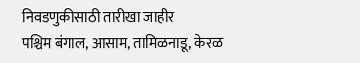निवडणुकीसाठी तारीखा जाहीर
पश्चिम बंगाल, आसाम, तामिळनाडू, केरळ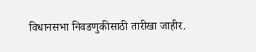विधानसभा निवडणुकीसाठी तारीखा जाहीर.